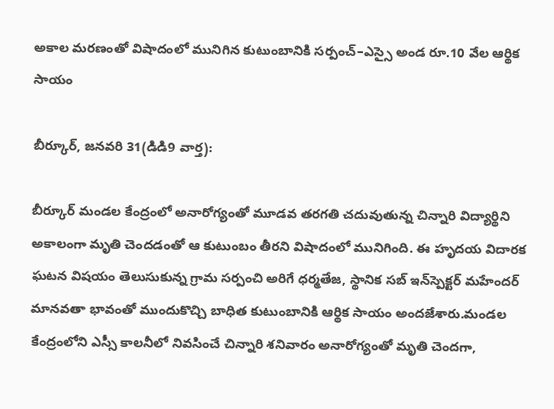అకాల మరణంతో విషాదంలో మునిగిన కుటుంబానికి సర్పంచ్–ఎస్సై అండ రూ.10 వేల ఆర్థిక సాయం

బీర్కూర్, జనవరి 31(డిడి9 వార్త):

బీర్కూర్ మండల కేంద్రంలో అనారోగ్యంతో మూడవ తరగతి చదువుతున్న చిన్నారి విద్యార్థిని అకాలంగా మృతి చెందడంతో ఆ కుటుంబం తీరని విషాదంలో మునిగింది. ఈ హృదయ విదారక ఘటన విషయం తెలుసుకున్న గ్రామ సర్పంచి అరిగే ధర్మతేజ, స్థానిక సబ్‌ ఇన్‌స్పెక్టర్ మహేందర్ మానవతా భావంతో ముందుకొచ్చి బాధిత కుటుంబానికి ఆర్థిక సాయం అందజేశారు.మండల కేంద్రంలోని ఎస్సీ కాలనీలో నివసించే చిన్నారి శనివారం అనారోగ్యంతో మృతి చెందగా,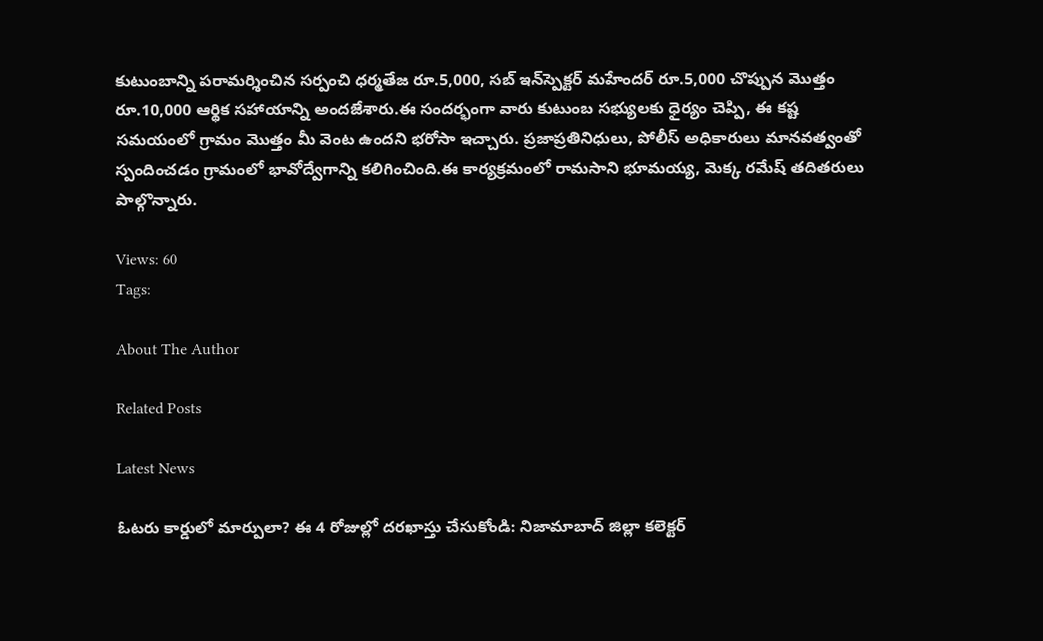కుటుంబాన్ని పరామర్శించిన సర్పంచి ధర్మతేజ రూ.5,000, సబ్‌ ఇన్‌స్పెక్టర్ మహేందర్ రూ.5,000 చొప్పున మొత్తం రూ.10,000 ఆర్థిక సహాయాన్ని అందజేశారు.ఈ సందర్భంగా వారు కుటుంబ సభ్యులకు ధైర్యం చెప్పి, ఈ కష్ట సమయంలో గ్రామం మొత్తం మీ వెంట ఉందని భరోసా ఇచ్చారు. ప్రజాప్రతినిధులు, పోలీస్ అధికారులు మానవత్వంతో స్పందించడం గ్రామంలో భావోద్వేగాన్ని కలిగించింది.ఈ కార్యక్రమంలో రామసాని భూమయ్య, మెక్క రమేష్ తదితరులు పాల్గొన్నారు.

Views: 60
Tags:

About The Author

Related Posts

Latest News

ఓటరు కార్డులో మార్పులా? ఈ 4 రోజుల్లో దరఖాస్తు చేసుకోండి: నిజామాబాద్ జిల్లా కలెక్టర్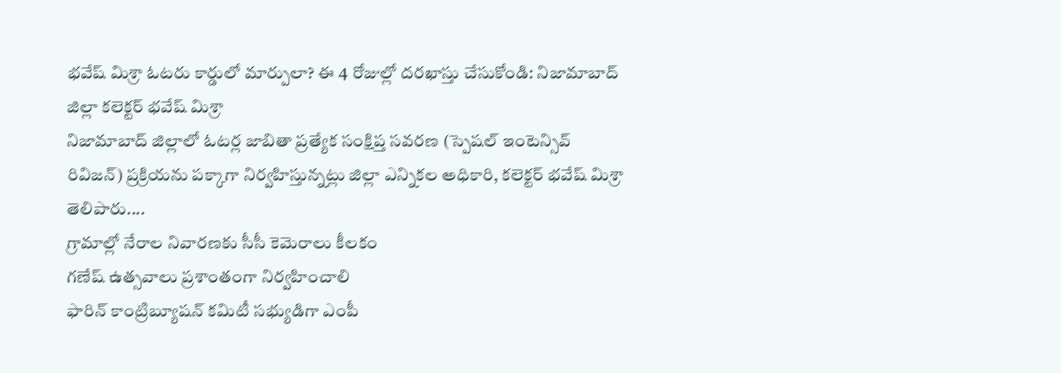భవేష్ మిశ్రా ఓటరు కార్డులో మార్పులా? ఈ 4 రోజుల్లో దరఖాస్తు చేసుకోండి: నిజామాబాద్ జిల్లా కలెక్టర్ భవేష్ మిశ్రా
నిజామాబాద్ జిల్లాలో ఓటర్ల జాబితా ప్రత్యేక సంక్షిప్త సవరణ (స్పెషల్‌ ఇంటెన్సివ్‌ రివిజన్‌) ప్రక్రియను పక్కాగా నిర్వహిస్తున్నట్లు జిల్లా ఎన్నికల అధికారి, కలెక్టర్‌ భవేష్‌ మిశ్రా తెలిపారు....
గ్రామాల్లో నేరాల నివారణకు సీసీ కెమెరాలు కీలకం
గణేష్ ఉత్సవాలు ప్రశాంతంగా నిర్వహించాలి
ఫారిన్ కాంట్రిబ్యూషన్ కమిటీ సభ్యుడిగా ఎంపీ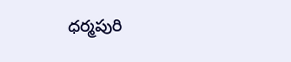ధర్మపురి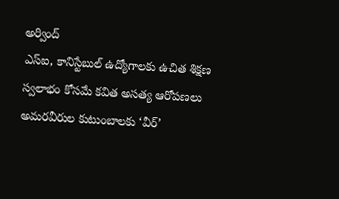అర్వింద్
ఎస్‌ఐ, కానిస్టేబుల్‌ ఉద్యోగాలకు ఉచిత శిక్షణ
స్వలాభం కోసమే కవిత అసత్య ఆరోపణలు
అమరవీరుల కుటుంబాలకు ‘వీర్‌’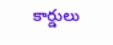కార్డులు